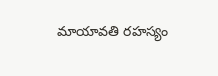మాయావతి రహస్యం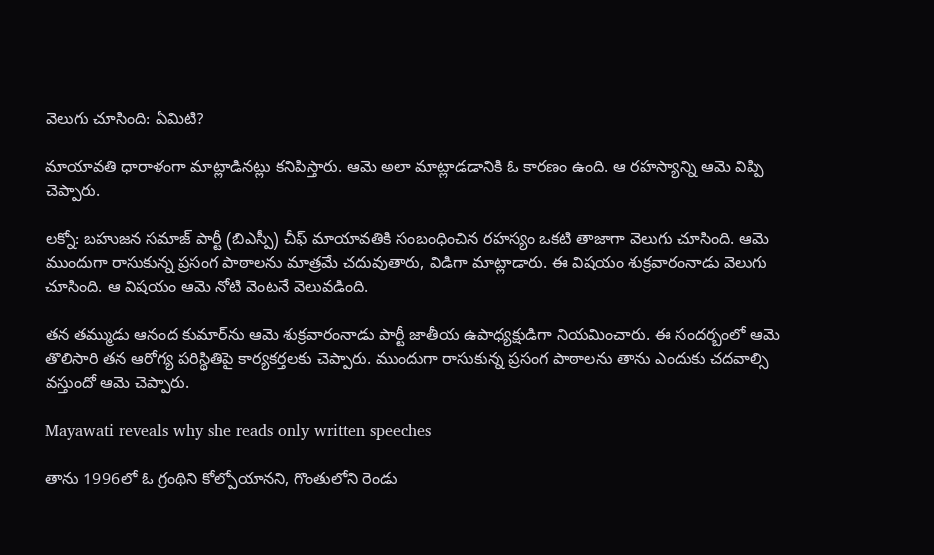వెలుగు చూసింది: ఏమిటి?

మాయావతి ధారాళంగా మాట్లాడినట్లు కనిపిస్తారు. ఆమె అలా మాట్లాడడానికి ఓ కారణం ఉంది. ఆ రహస్యాన్ని ఆమె విప్పి చెప్పారు.

లక్నో: బహుజన సమాజ్ పార్టీ (బిఎస్పీ) చీఫ్ మాయావతికి సంబంధించిన రహస్యం ఒకటి తాజాగా వెలుగు చూసింది. ఆమె ముందుగా రాసుకున్న ప్రసంగ పాఠాలను మాత్రమే చదువుతారు, విడిగా మాట్లాడారు. ఈ విషయం శుక్రవారంనాడు వెలుగు చూసింది. ఆ విషయం ఆమె నోటి వెంటనే వెలువడింది.

తన తమ్ముడు ఆనంద కుమార్‌ను ఆమె శుక్రవారంనాడు పార్టీ జాతీయ ఉపాధ్యక్షుడిగా నియమించారు. ఈ సందర్బంలో ఆమె తొలిసారి తన ఆరోగ్య పరిస్థితిపై కార్యకర్తలకు చెప్పారు. ముందుగా రాసుకున్న ప్రసంగ పాఠాలను తాను ఎందుకు చదవాల్సి వస్తుందో ఆమె చెప్పారు.

Mayawati reveals why she reads only written speeches

తాను 1996లో ఓ గ్రంథిని కోల్పోయానని, గొంతులోని రెండు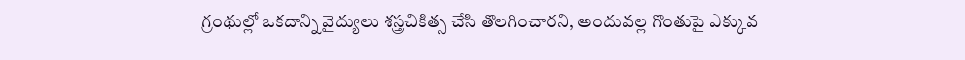గ్రంథుల్లో ఒకదాన్ని వైద్యులు శస్త్రచికిత్స చేసి తొలగించారని, అందువల్ల గొంతుపై ఎక్కువ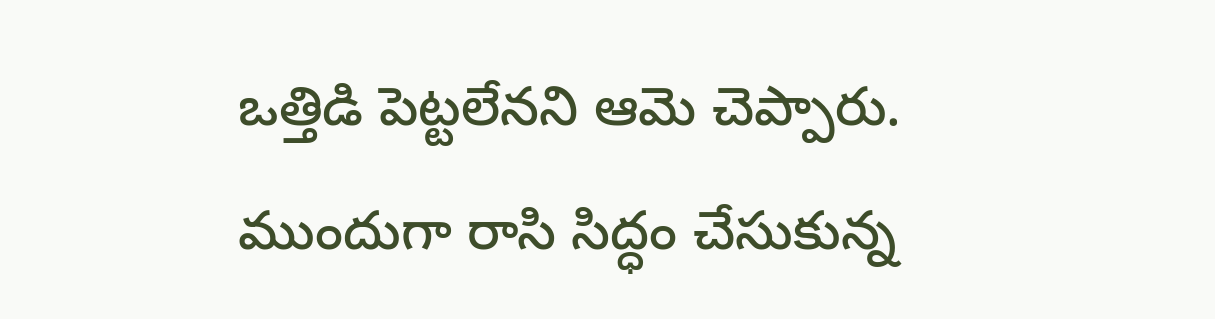ఒత్తిడి పెట్టలేనని ఆమె చెప్పారు. ముందుగా రాసి సిద్ధం చేసుకున్న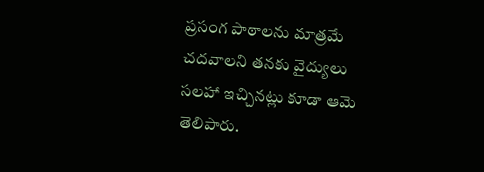ప్రసంగ పాఠాలను మాత్రమే చదవాలని తనకు వైద్యులు సలహా ఇచ్చినట్లు కూడా ఆమె తెలిపారు.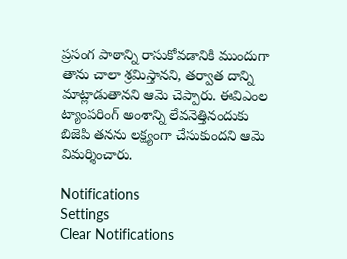ప్రసంగ పాఠాన్ని రాసుకోవడానికి ముందుగా తాను చాలా శ్రమిస్తానని, తర్వాత దాన్ని మాట్లాడుతానని ఆమె చెప్పారు. ఈవిఎంల ట్యాంపరింగ్ అంశాన్ని లేవనెత్తినందుకు బిజెపి తనను లక్ష్యంగా చేసుకుందని ఆమె విమర్శించారు.

Notifications
Settings
Clear Notifications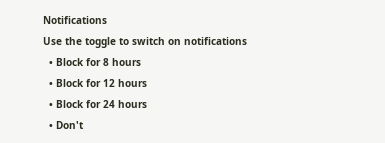Notifications
Use the toggle to switch on notifications
  • Block for 8 hours
  • Block for 12 hours
  • Block for 24 hours
  • Don't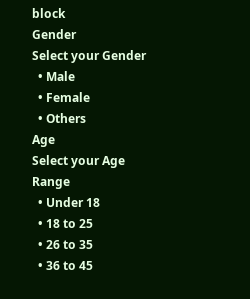block
Gender
Select your Gender
  • Male
  • Female
  • Others
Age
Select your Age Range
  • Under 18
  • 18 to 25
  • 26 to 35
  • 36 to 45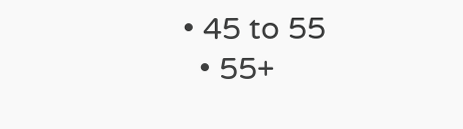• 45 to 55
  • 55+